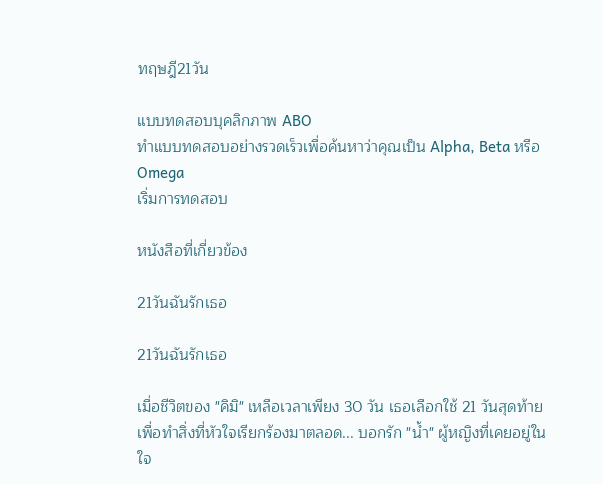ทฤษฎี21วัน

แบบทดสอบบุคลิกภาพ ABO
ทำแบบทดสอบอย่างรวดเร็วเพื่อค้นหาว่าคุณเป็น Alpha, Beta หรือ Omega
เริ่มการทดสอบ

หนังสือที่เกี่ยวข้อง

21วันฉันรักเธอ

21วันฉันรักเธอ

เมื่อชีวิตของ "คิมิ" เหลือเวลาเพียง 30 วัน เธอเลือกใช้ 21 วันสุดท้ายเพื่อทำสิ่งที่หัวใจเรียกร้องมาตลอด... บอกรัก "น้ำ" ผู้หญิงที่เคยอยู่ในใจ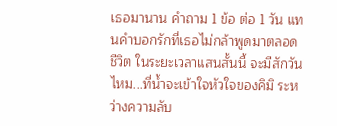เธอมานาน คำถาม 1 ข้อ ต่อ 1 วัน แทนคำบอกรักที่เธอไม่กล้าพูดมาตลอดชีวิต ในระยะเวลาแสนสั้นนี้ จะมีสักวันไหม...ที่น้ำจะเข้าใจหัวใจของคิมิ ระหว่างความลับ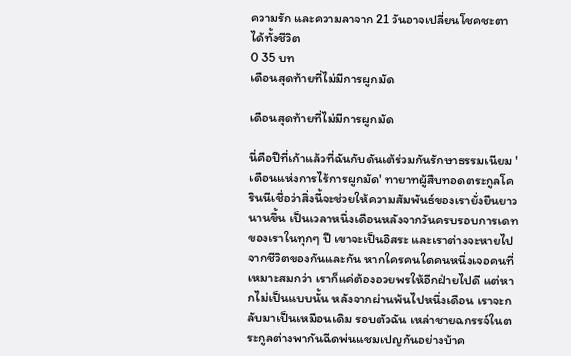ความรัก และความลาจาก 21 วันอาจเปลี่ยนโชคชะตาได้ทั้งชีวิต
0 35 บท
เดือนสุดท้ายที่ไม่มีการผูกมัด

เดือนสุดท้ายที่ไม่มีการผูกมัด

นี่คือปีที่เก้าแล้วที่ฉันกับดันเต้ร่วมกันรักษาธรรมเนียม 'เดือนแห่งการไร้การผูกมัด' ทายาทผู้สืบทอดตระกูลโครินนีเชื่อว่าสิ่งนี้จะช่วยให้ความสัมพันธ์ของเรายั่งยืนยาวนานขึ้น เป็นเวลาหนึ่งเดือนหลังจากวันครบรอบการเดทของเราในทุกๆ ปี เขาจะเป็นอิสระ และเราต่างจะหายไปจากชีวิตของกันและกัน หากใครคนใดคนหนึ่งเจอคนที่เหมาะสมกว่า เราก็แค่ต้องอวยพรให้อีกฝ่ายไปดี แต่หากไม่เป็นแบบนั้น หลังจากผ่านพ้นไปหนึ่งเดือน เราจะกลับมาเป็นเหมือนเดิม รอบตัวฉัน เหล่าชายฉกรรจ์ในตระกูลต่างพากันฉีดพ่นแชมเปญกันอย่างบ้าค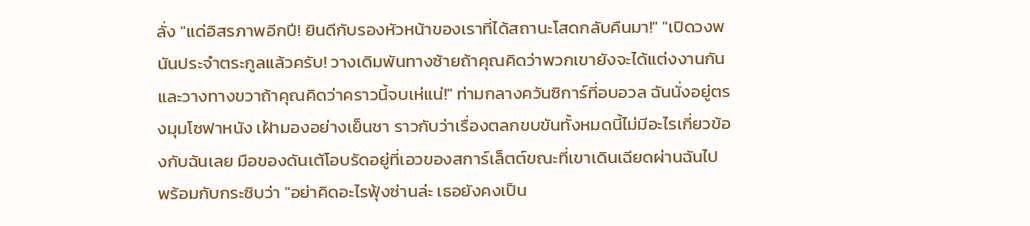ลั่ง "แด่อิสรภาพอีกปี! ยินดีกับรองหัวหน้าของเราที่ได้สถานะโสดกลับคืนมา!" "เปิดวงพนันประจำตระกูลแล้วครับ! วางเดิมพันทางซ้ายถ้าคุณคิดว่าพวกเขายังจะได้แต่งงานกัน และวางทางขวาถ้าคุณคิดว่าคราวนี้จบเห่แน่!" ท่ามกลางควันซิการ์ที่อบอวล ฉันนั่งอยู่ตรงมุมโซฟาหนัง เฝ้ามองอย่างเย็นชา ราวกับว่าเรื่องตลกขบขันทั้งหมดนี้ไม่มีอะไรเกี่ยวข้องกับฉันเลย มือของดันเต้โอบรัดอยู่ที่เอวของสการ์เล็ตต์ขณะที่เขาเดินเฉียดผ่านฉันไป พร้อมกับกระซิบว่า "อย่าคิดอะไรฟุ้งซ่านล่ะ เธอยังคงเป็น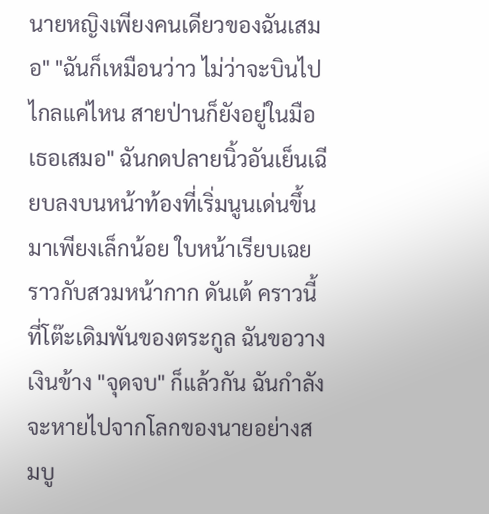นายหญิงเพียงคนเดียวของฉันเสมอ" "ฉันก็เหมือนว่าว ไม่ว่าจะบินไปไกลแค่ไหน สายป่านก็ยังอยู่ในมือเธอเสมอ" ฉันกดปลายนิ้วอันเย็นเฉียบลงบนหน้าท้องที่เริ่มนูนเด่นขึ้นมาเพียงเล็กน้อย ใบหน้าเรียบเฉยราวกับสวมหน้ากาก ดันเต้ คราวนี้ที่โต๊ะเดิมพันของตระกูล ฉันขอวางเงินข้าง "จุดจบ" ก็แล้วกัน ฉันกำลังจะหายไปจากโลกของนายอย่างสมบู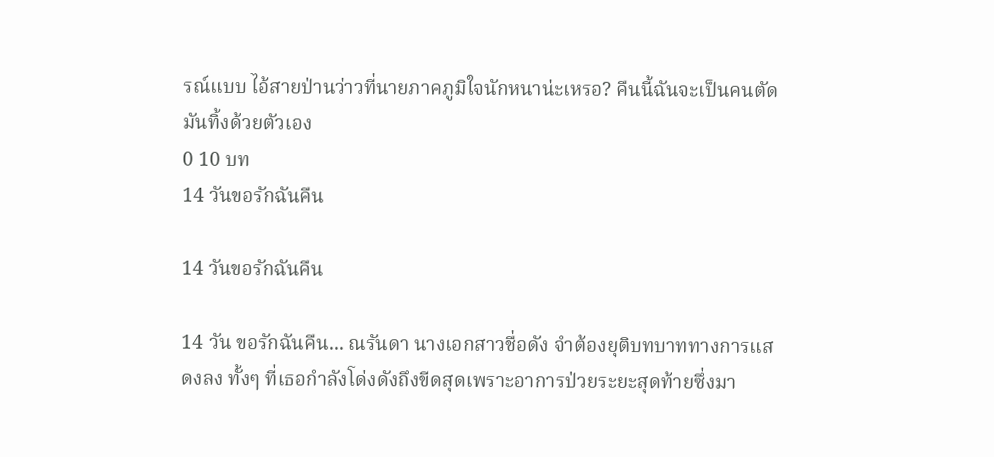รณ์แบบ ไอ้สายป่านว่าวที่นายภาคภูมิใจนักหนาน่ะเหรอ? คืนนี้ฉันจะเป็นคนตัดมันทิ้งด้วยตัวเอง
0 10 บท
14 วันขอรักฉันคืน

14 วันขอรักฉันคืน

14 วัน ขอรักฉันคืน... ณรันดา นางเอกสาวชื่อดัง จำต้องยุติบทบาททางการแสดงลง ทั้งๆ ที่เธอกำลังโด่งดังถึงขีดสุดเพราะอาการป่วยระยะสุดท้ายซึ่งมา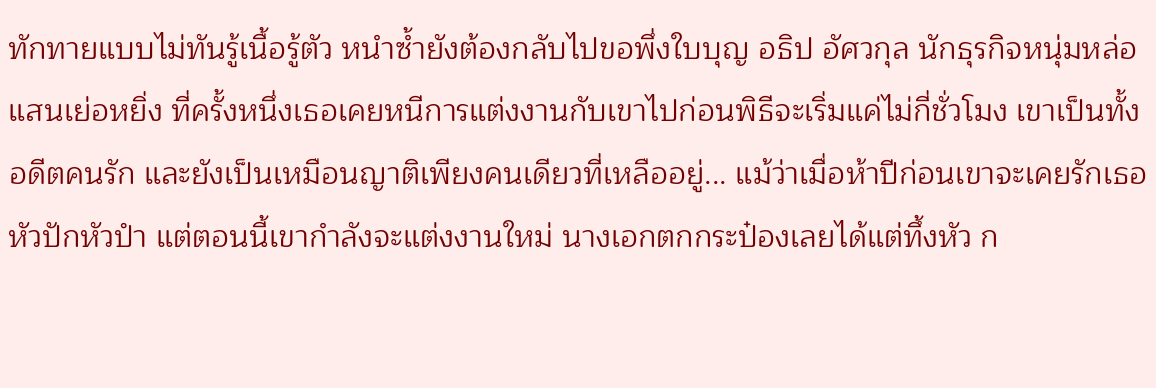ทักทายแบบไม่ทันรู้เนื้อรู้ตัว หนำซ้ำยังต้องกลับไปขอพึ่งใบบุญ อธิป อัศวกุล นักธุรกิจหนุ่มหล่อแสนเย่อหยิ่ง ที่ครั้งหนึ่งเธอเคยหนีการแต่งงานกับเขาไปก่อนพิธีจะเริ่มแค่ไม่กี่ชั่วโมง เขาเป็นทั้งอดีตคนรัก และยังเป็นเหมือนญาติเพียงคนเดียวที่เหลืออยู่... แม้ว่าเมื่อห้าปีก่อนเขาจะเคยรักเธอหัวปักหัวปำ แต่ตอนนี้เขากำลังจะแต่งงานใหม่ นางเอกตกกระป๋องเลยได้แต่ทึ้งหัว ก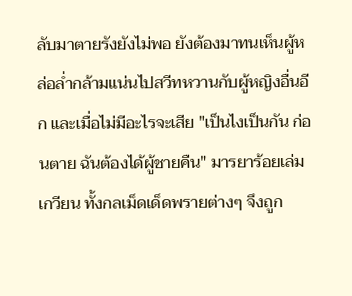ลับมาตายรังยังไม่พอ ยังต้องมาทนเห็นผู้หล่อล่ำกล้ามแน่นไปสวีทหวานกับผู้หญิงอื่นอีก และเมื่อไม่มีอะไรจะเสีย "เป็นไงเป็นกัน ก่อนตาย ฉันต้องได้ผู้ชายคืน" มารยาร้อยเล่มเกวียน ทั้งกลเม็ดเด็ดพรายต่างๆ จึงถูก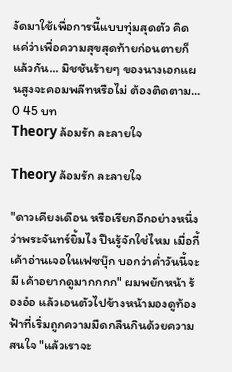งัดมาใช้เพื่อการนี้แบบทุ่มสุดตัว คิดแค่ว่าเพื่อความสุขสุดท้ายก่อนตายก็แล้วกัน... มิชชันร้ายๆ ของนางเอกแผนสูงจะคอมพลีทหรือไม่ ต้องติดตาม...
0 45 บท
Theory ล้อมรัก ละลายใจ

Theory ล้อมรัก ละลายใจ

"ดาวเคียงเดือน หรือเรียกอีกอย่างหนึ่งว่าพระจันทร์ยิ้มไง ปืนรู้จักใช่ไหม เมื่อกี้เค้าอ่านเจอในเฟซบุ๊ก บอกว่าค่ำวันนี้จะมี เค้าอยากดูมากกกก" ผมพยักหน้า ร้องอ๋อ แล้วเอนตัวไปข้างหน้ามองดูท้องฟ้าที่เริ่มถูกความมืดกลืนกินด้วยความสนใจ "แล้วเราจะ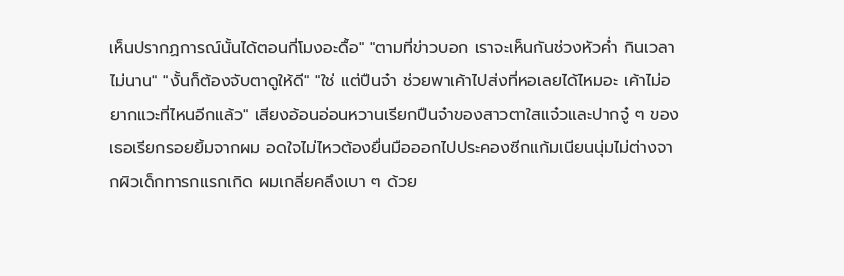เห็นปรากฏการณ์นั้นได้ตอนกี่โมงอะดื้อ" "ตามที่ข่าวบอก เราจะเห็นกันช่วงหัวค่ำ กินเวลาไม่นาน" "งั้นก็ต้องจับตาดูให้ดี" "ใช่ แต่ปืนจ๋า ช่วยพาเค้าไปส่งที่หอเลยได้ไหมอะ เค้าไม่อยากแวะที่ไหนอีกแล้ว" เสียงอ้อนอ่อนหวานเรียกปืนจ๋าของสาวตาใสแจ๋วและปากจู๋ ๆ ของเธอเรียกรอยยิ้มจากผม อดใจไม่ไหวต้องยื่นมือออกไปประคองซีกแก้มเนียนนุ่มไม่ต่างจากผิวเด็กทารกแรกเกิด ผมเกลี่ยคลึงเบา ๆ ด้วย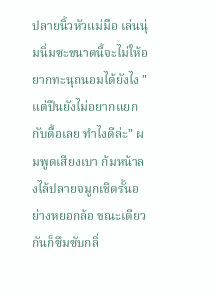ปลายนิ้วหัวแม่มือ เล่นนุ่มนิ่มซะขนาดนี้จะไม่ให้อยากทะนุถนอมได้ยังไง "แต่ปืนยังไม่อยากแยกกับดื้อเลย ทำไงดีล่ะ" ผมพูดเสียงเบา ก้มหน้าลงไล้ปลายจมูกเชิดรั้นอย่างหยอกล้อ ขณะเดียวกันก็ซึมซับกลิ่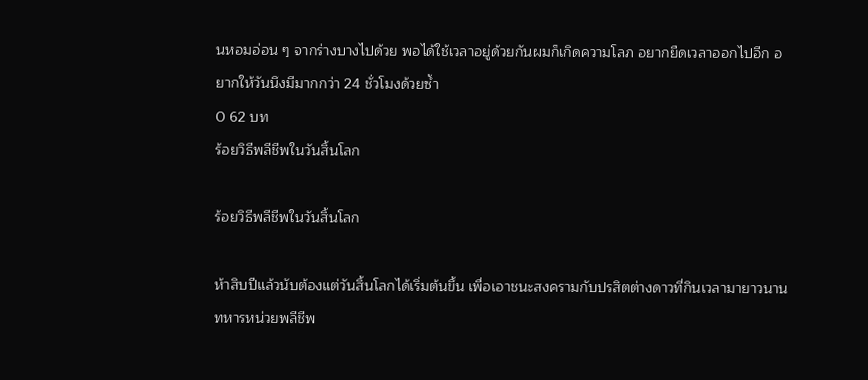นหอมอ่อน ๆ จากร่างบางไปด้วย พอได้ใช้เวลาอยู่ด้วยกันผมก็เกิดความโลภ อยากยืดเวลาออกไปอีก อยากให้วันนึงมีมากกว่า 24 ชั่วโมงด้วยซ้ำ
0 62 บท
ร้อยวิธีพลีชีพในวันสิ้นโลก

ร้อยวิธีพลีชีพในวันสิ้นโลก

ห้าสิบปีแล้วนับต้องแต่วันสิ้นโลกได้เริ่มต้นขึ้น เพื่อเอาชนะสงครามกับปรสิตต่างดาวที่กินเวลามายาวนานทหารหน่วยพลีชีพ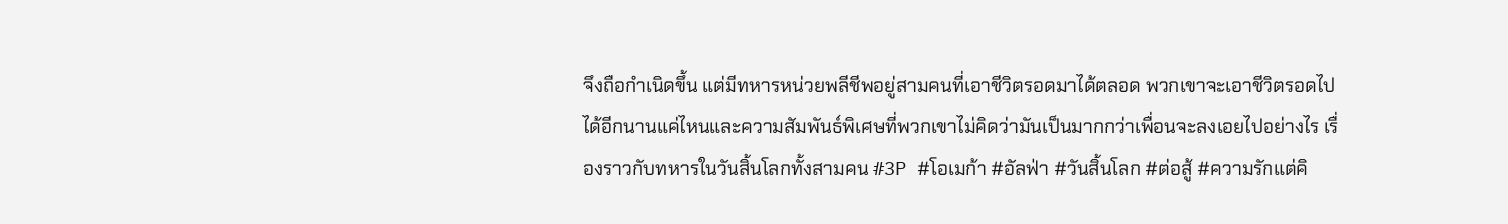จึงถือกำเนิดขึ้น แต่มีทหารหน่วยพลีชีพอยู่สามคนที่เอาชีวิตรอดมาได้ตลอด พวกเขาจะเอาชีวิตรอดไปได้อีกนานแค่ไหนและความสัมพันธ์พิเศษที่พวกเขาไม่คิดว่ามันเป็นมากกว่าเพื่อนจะลงเอยไปอย่างไร เรื่องราวกับทหารในวันสิ้นโลกทั้งสามคน #3P #โอเมก้า #อัลฟ่า #วันสิ้นโลก #ต่อสู้ #ความรักแต่คิ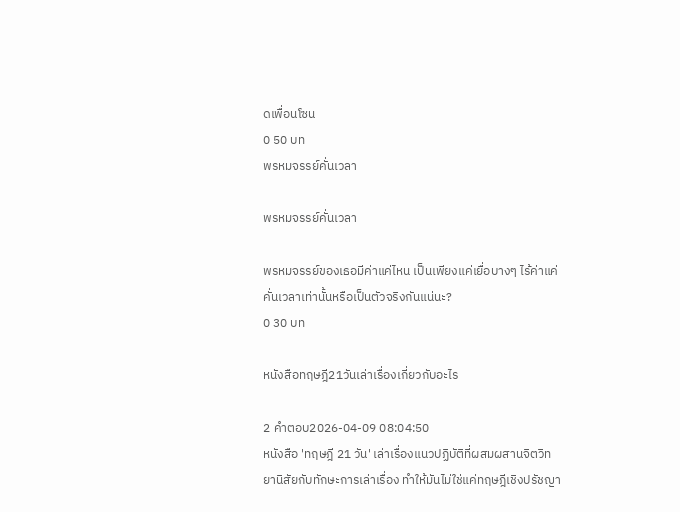ดเพื่อนโซน
0 50 บท
พรหมจรรย์คั่นเวลา

พรหมจรรย์คั่นเวลา

พรหมจรรย์ของเธอมีค่าแค่ไหน เป็นเพียงแค่เยื่อบางๆ ไร้ค่าแค่คั่นเวลาเท่านั้นหรือเป็นตัวจริงกันแน่นะ?
0 30 บท

หนังสือทฤษฎี21วันเล่าเรื่องเกี่ยวกับอะไร

2 คำตอบ2026-04-09 08:04:50
หนังสือ 'ทฤษฎี 21 วัน' เล่าเรื่องแนวปฏิบัติที่ผสมผสานจิตวิทยานิสัยกับทักษะการเล่าเรื่อง ทำให้มันไม่ใช่แค่ทฤษฎีเชิงปรัชญา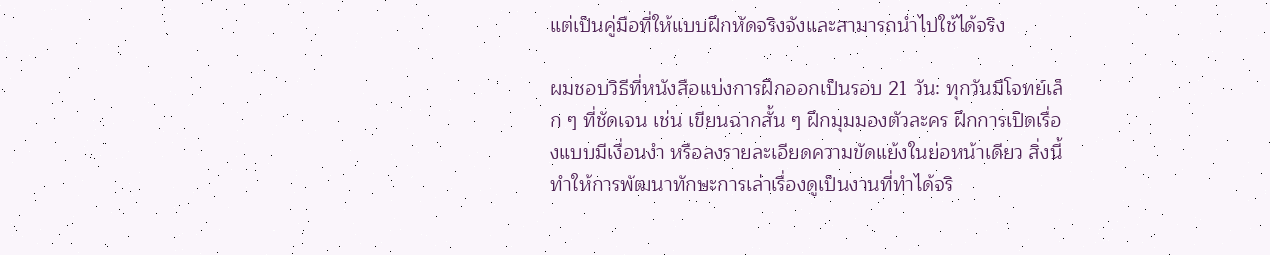แต่เป็นคู่มือที่ให้แบบฝึกหัดจริงจังและสามารถนำไปใช้ได้จริง

ผมชอบวิธีที่หนังสือแบ่งการฝึกออกเป็นรอบ 21 วัน: ทุกวันมีโจทย์เล็ก ๆ ที่ชัดเจน เช่น เขียนฉากสั้น ๆ ฝึกมุมมองตัวละคร ฝึกการเปิดเรื่องแบบมีเงื่อนงำ หรือลงรายละเอียดความขัดแย้งในย่อหน้าเดียว สิ่งนี้ทำให้การพัฒนาทักษะการเล่าเรื่องดูเป็นงานที่ทำได้จริ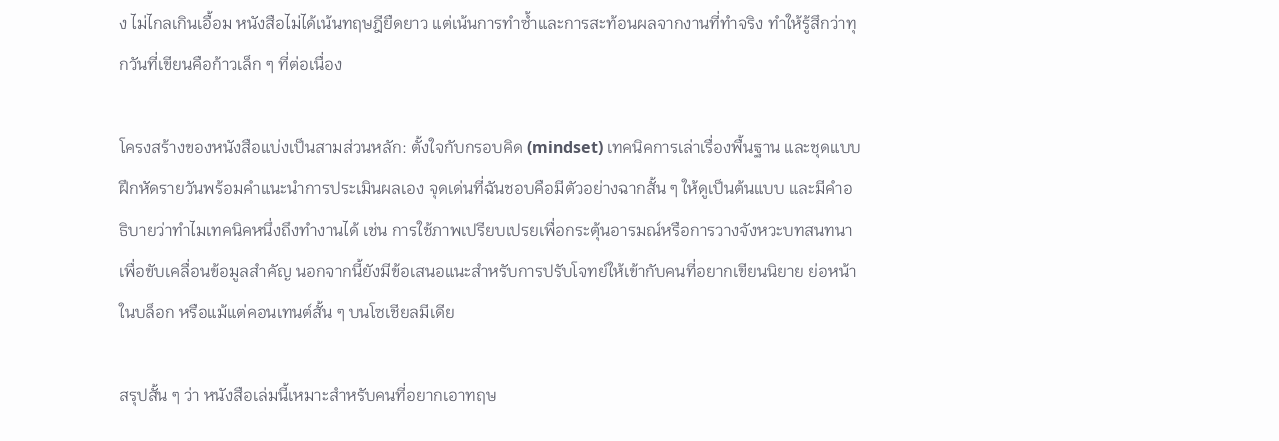ง ไม่ไกลเกินเอื้อม หนังสือไม่ได้เน้นทฤษฎียืดยาว แต่เน้นการทำซ้ำและการสะท้อนผลจากงานที่ทำจริง ทำให้รู้สึกว่าทุกวันที่เขียนคือก้าวเล็ก ๆ ที่ต่อเนื่อง

โครงสร้างของหนังสือแบ่งเป็นสามส่วนหลัก: ตั้งใจกับกรอบคิด (mindset) เทคนิคการเล่าเรื่องพื้นฐาน และชุดแบบฝึกหัดรายวันพร้อมคำแนะนำการประเมินผลเอง จุดเด่นที่ฉันชอบคือมีตัวอย่างฉากสั้น ๆ ให้ดูเป็นต้นแบบ และมีคำอธิบายว่าทำไมเทคนิคหนึ่งถึงทำงานได้ เช่น การใช้ภาพเปรียบเปรยเพื่อกระตุ้นอารมณ์หรือการวางจังหวะบทสนทนาเพื่อขับเคลื่อนข้อมูลสำคัญ นอกจากนี้ยังมีข้อเสนอแนะสำหรับการปรับโจทย์ให้เข้ากับคนที่อยากเขียนนิยาย ย่อหน้าในบล็อก หรือแม้แต่คอนเทนต์สั้น ๆ บนโซเชียลมีเดีย

สรุปสั้น ๆ ว่า หนังสือเล่มนี้เหมาะสำหรับคนที่อยากเอาทฤษ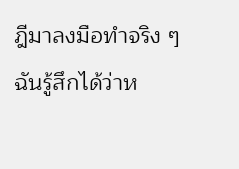ฎีมาลงมือทำจริง ๆ ฉันรู้สึกได้ว่าห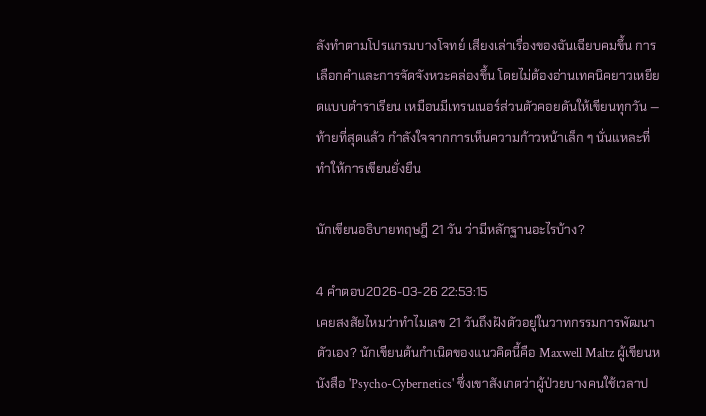ลังทำตามโปรแกรมบางโจทย์ เสียงเล่าเรื่องของฉันเฉียบคมขึ้น การเลือกคำและการจัดจังหวะคล่องขึ้น โดยไม่ต้องอ่านเทคนิคยาวเหยียดแบบตำราเรียน เหมือนมีเทรนเนอร์ส่วนตัวคอยดันให้เขียนทุกวัน — ท้ายที่สุดแล้ว กำลังใจจากการเห็นความก้าวหน้าเล็ก ๆ นั่นแหละที่ทำให้การเขียนยั่งยืน

นักเขียนอธิบายทฤษฎี 21 วัน ว่ามีหลักฐานอะไรบ้าง?

4 คำตอบ2026-03-26 22:53:15
เคยสงสัยไหมว่าทำไมเลข 21 วันถึงฝังตัวอยู่ในวาทกรรมการพัฒนาตัวเอง? นักเขียนต้นกำเนิดของแนวคิดนี้คือ Maxwell Maltz ผู้เขียนหนังสือ 'Psycho-Cybernetics' ซึ่งเขาสังเกตว่าผู้ป่วยบางคนใช้เวลาป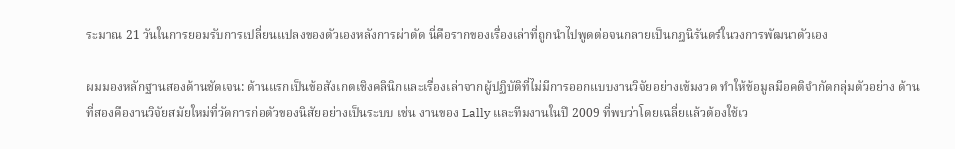ระมาณ 21 วันในการยอมรับการเปลี่ยนแปลงของตัวเองหลังการผ่าตัด นี่คือรากของเรื่องเล่าที่ถูกนำไปพูดต่อจนกลายเป็นกฎนิรันดร์ในวงการพัฒนาตัวเอง

ผมมองหลักฐานสองด้านชัดเจน: ด้านแรกเป็นข้อสังเกตเชิงคลินิกและเรื่องเล่าจากผู้ปฏิบัติที่ไม่มีการออกแบบงานวิจัยอย่างเข้มงวด ทำให้ข้อมูลมีอคติจำกัดกลุ่มตัวอย่าง ด้านที่สองคืองานวิจัยสมัยใหม่ที่วัดการก่อตัวของนิสัยอย่างเป็นระบบ เช่น งานของ Lally และทีมงานในปี 2009 ที่พบว่าโดยเฉลี่ยแล้วต้องใช้เว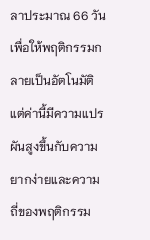ลาประมาณ 66 วันเพื่อให้พฤติกรรมกลายเป็นอัตโนมัติ แต่ค่านี้มีความแปรผันสูงขึ้นกับความยากง่ายและความถี่ของพฤติกรรม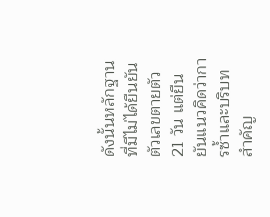ดังนั้นหลักฐานที่มีไม่ได้ยืนยันตัวเลขตายตัว 21 วัน แต่ยืนยันแนวคิดว่าการซ้ำและบริบทสำคัญ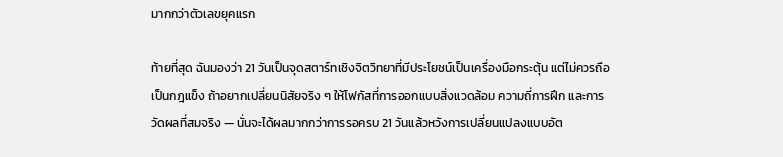มากกว่าตัวเลขยุคแรก

ท้ายที่สุด ฉันมองว่า 21 วันเป็นจุดสตาร์ทเชิงจิตวิทยาที่มีประโยชน์เป็นเครื่องมือกระตุ้น แต่ไม่ควรถือเป็นกฎแข็ง ถ้าอยากเปลี่ยนนิสัยจริง ๆ ให้โฟกัสที่การออกแบบสิ่งแวดล้อม ความถี่การฝึก และการวัดผลที่สมจริง — นั่นจะได้ผลมากกว่าการรอครบ 21 วันแล้วหวังการเปลี่ยนแปลงแบบอัต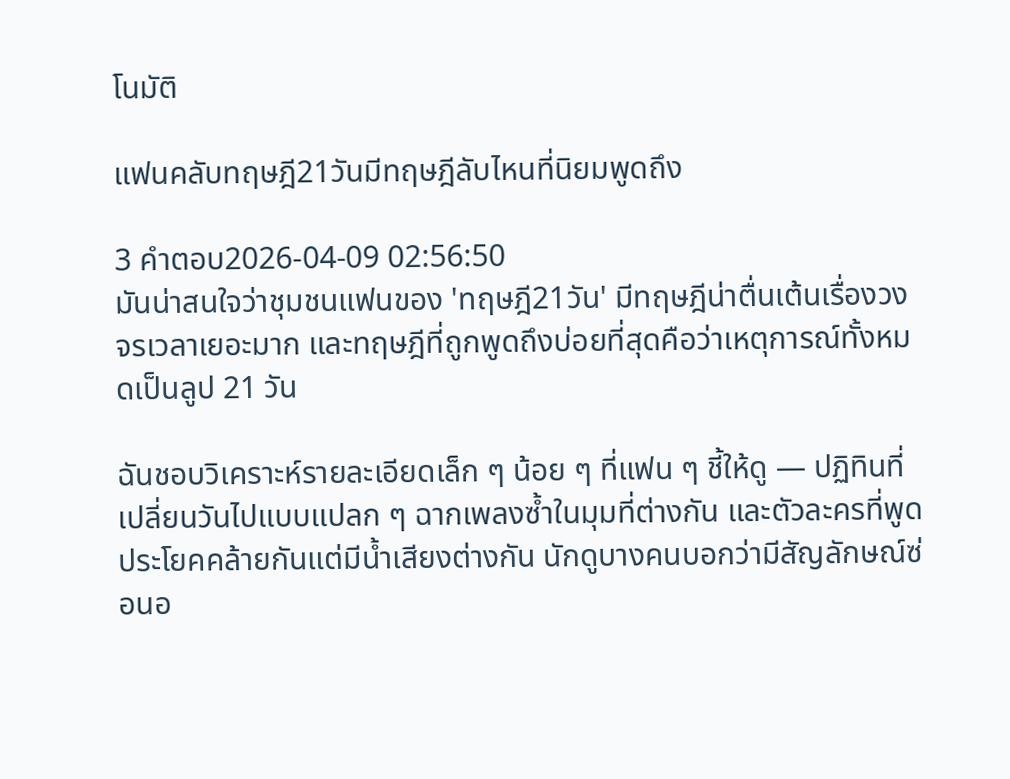โนมัติ

แฟนคลับทฤษฎี21วันมีทฤษฎีลับไหนที่นิยมพูดถึง

3 คำตอบ2026-04-09 02:56:50
มันน่าสนใจว่าชุมชนแฟนของ 'ทฤษฎี21วัน' มีทฤษฎีน่าตื่นเต้นเรื่องวงจรเวลาเยอะมาก และทฤษฎีที่ถูกพูดถึงบ่อยที่สุดคือว่าเหตุการณ์ทั้งหมดเป็นลูป 21 วัน

ฉันชอบวิเคราะห์รายละเอียดเล็ก ๆ น้อย ๆ ที่แฟน ๆ ชี้ให้ดู — ปฏิทินที่เปลี่ยนวันไปแบบแปลก ๆ ฉากเพลงซ้ำในมุมที่ต่างกัน และตัวละครที่พูดประโยคคล้ายกันแต่มีน้ำเสียงต่างกัน นักดูบางคนบอกว่ามีสัญลักษณ์ซ่อนอ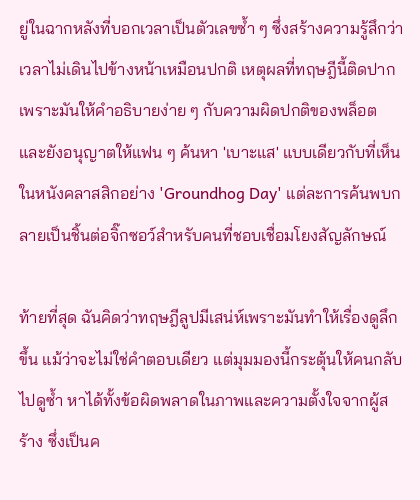ยู่ในฉากหลังที่บอกเวลาเป็นตัวเลขซ้ำ ๆ ซึ่งสร้างความรู้สึกว่าเวลาไม่เดินไปข้างหน้าเหมือนปกติ เหตุผลที่ทฤษฎีนี้ติดปากเพราะมันให้คำอธิบายง่าย ๆ กับความผิดปกติของพล็อต และยังอนุญาตให้แฟน ๆ ค้นหา 'เบาะแส' แบบเดียวกับที่เห็นในหนังคลาสสิกอย่าง 'Groundhog Day' แต่ละการค้นพบกลายเป็นชิ้นต่อจิ๊กซอว์สำหรับคนที่ชอบเชื่อมโยงสัญลักษณ์

ท้ายที่สุด ฉันคิดว่าทฤษฎีลูปมีเสน่ห์เพราะมันทำให้เรื่องดูลึกขึ้น แม้ว่าจะไม่ใช่คำตอบเดียว แต่มุมมองนี้กระตุ้นให้คนกลับไปดูซ้ำ หาได้ทั้งข้อผิดพลาดในภาพและความตั้งใจจากผู้สร้าง ซึ่งเป็นค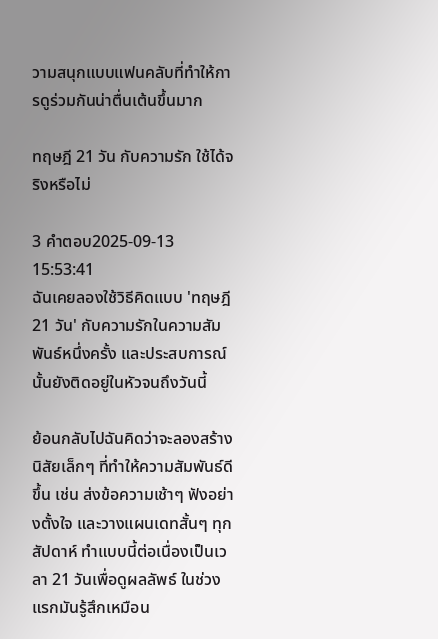วามสนุกแบบแฟนคลับที่ทำให้การดูร่วมกันน่าตื่นเต้นขึ้นมาก

ทฤษฎี 21 วัน กับความรัก ใช้ได้จริงหรือไม่

3 คำตอบ2025-09-13 15:53:41
ฉันเคยลองใช้วิธีคิดแบบ 'ทฤษฎี 21 วัน' กับความรักในความสัมพันธ์หนึ่งครั้ง และประสบการณ์นั้นยังติดอยู่ในหัวจนถึงวันนี้

ย้อนกลับไปฉันคิดว่าจะลองสร้างนิสัยเล็กๆ ที่ทำให้ความสัมพันธ์ดีขึ้น เช่น ส่งข้อความเช้าๆ ฟังอย่างตั้งใจ และวางแผนเดทสั้นๆ ทุกสัปดาห์ ทำแบบนี้ต่อเนื่องเป็นเวลา 21 วันเพื่อดูผลลัพธ์ ในช่วงแรกมันรู้สึกเหมือน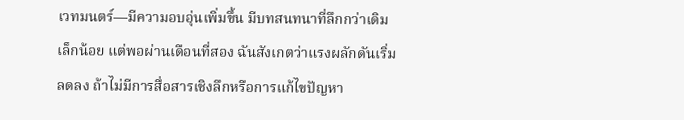เวทมนตร์—มีความอบอุ่นเพิ่มขึ้น มีบทสนทนาที่ลึกกว่าเดิมเล็กน้อย แต่พอผ่านเดือนที่สอง ฉันสังเกตว่าแรงผลักดันเริ่มลดลง ถ้าไม่มีการสื่อสารเชิงลึกหรือการแก้ไขปัญหา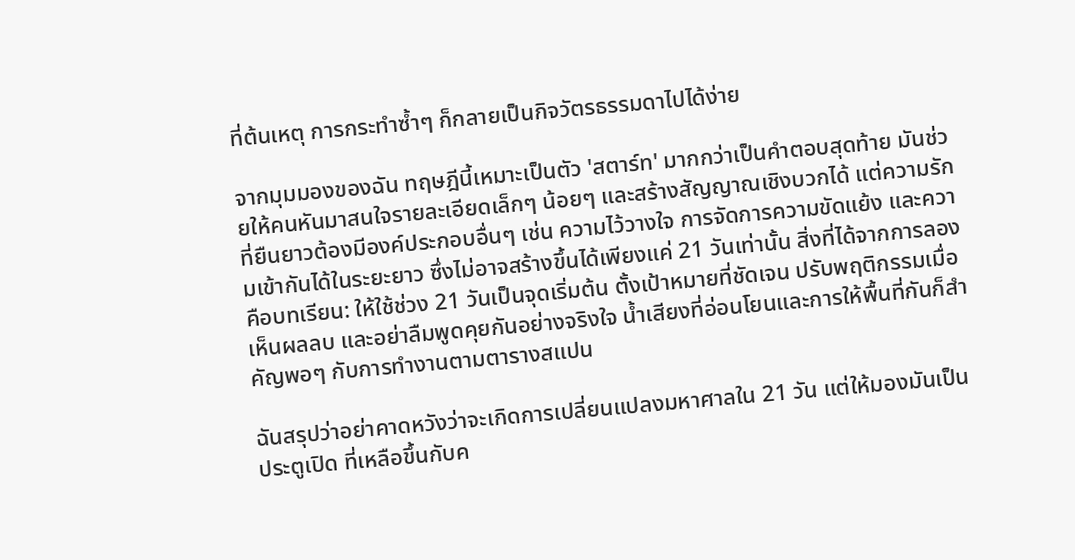ที่ต้นเหตุ การกระทำซ้ำๆ ก็กลายเป็นกิจวัตรธรรมดาไปได้ง่าย

จากมุมมองของฉัน ทฤษฎีนี้เหมาะเป็นตัว 'สตาร์ท' มากกว่าเป็นคำตอบสุดท้าย มันช่วยให้คนหันมาสนใจรายละเอียดเล็กๆ น้อยๆ และสร้างสัญญาณเชิงบวกได้ แต่ความรักที่ยืนยาวต้องมีองค์ประกอบอื่นๆ เช่น ความไว้วางใจ การจัดการความขัดแย้ง และความเข้ากันได้ในระยะยาว ซึ่งไม่อาจสร้างขึ้นได้เพียงแค่ 21 วันเท่านั้น สิ่งที่ได้จากการลองคือบทเรียน: ให้ใช้ช่วง 21 วันเป็นจุดเริ่มต้น ตั้งเป้าหมายที่ชัดเจน ปรับพฤติกรรมเมื่อเห็นผลลบ และอย่าลืมพูดคุยกันอย่างจริงใจ น้ำเสียงที่อ่อนโยนและการให้พื้นที่กันก็สำคัญพอๆ กับการทำงานตามตารางสแปน

ฉันสรุปว่าอย่าคาดหวังว่าจะเกิดการเปลี่ยนแปลงมหาศาลใน 21 วัน แต่ให้มองมันเป็นประตูเปิด ที่เหลือขึ้นกับค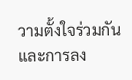วามตั้งใจร่วมกันและการลง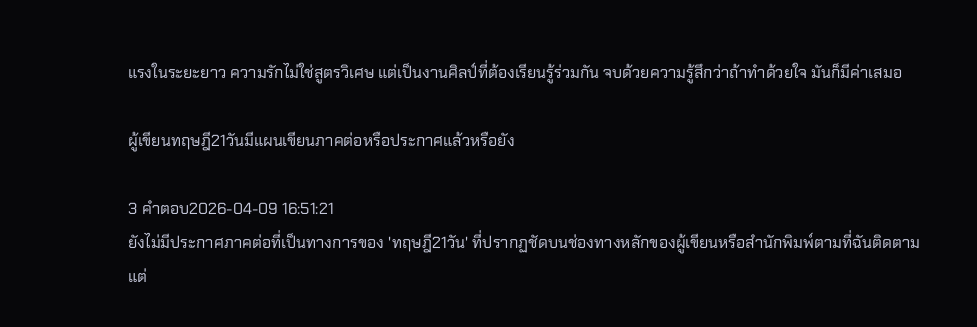แรงในระยะยาว ความรักไม่ใช่สูตรวิเศษ แต่เป็นงานศิลป์ที่ต้องเรียนรู้ร่วมกัน จบด้วยความรู้สึกว่าถ้าทำด้วยใจ มันก็มีค่าเสมอ

ผู้เขียนทฤษฎี21วันมีแผนเขียนภาคต่อหรือประกาศแล้วหรือยัง

3 คำตอบ2026-04-09 16:51:21
ยังไม่มีประกาศภาคต่อที่เป็นทางการของ 'ทฤษฎี21วัน' ที่ปรากฏชัดบนช่องทางหลักของผู้เขียนหรือสำนักพิมพ์ตามที่ฉันติดตาม แต่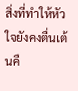สิ่งที่ทำให้หัวใจยังคงตื่นเต้นคื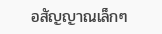อสัญญาณเล็กๆ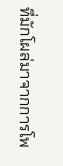ที่มักโผล่มาจากการโพ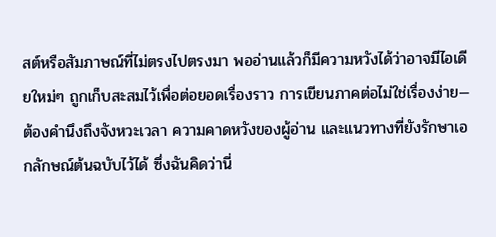สต์หรือสัมภาษณ์ที่ไม่ตรงไปตรงมา พออ่านแล้วก็มีความหวังได้ว่าอาจมีไอเดียใหม่ๆ ถูกเก็บสะสมไว้เพื่อต่อยอดเรื่องราว การเขียนภาคต่อไม่ใช่เรื่องง่าย—ต้องคำนึงถึงจังหวะเวลา ความคาดหวังของผู้อ่าน และแนวทางที่ยังรักษาเอกลักษณ์ต้นฉบับไว้ได้ ซึ่งฉันคิดว่านี่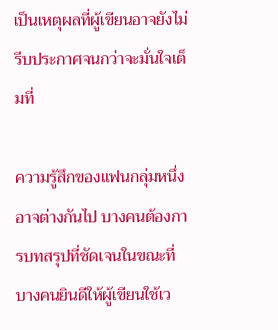เป็นเหตุผลที่ผู้เขียนอาจยังไม่รีบประกาศจนกว่าจะมั่นใจเต็มที่

ความรู้สึกของแฟนกลุ่มหนึ่งอาจต่างกันไป บางคนต้องการบทสรุปที่ชัดเจนในขณะที่บางคนยินดีให้ผู้เขียนใช้เว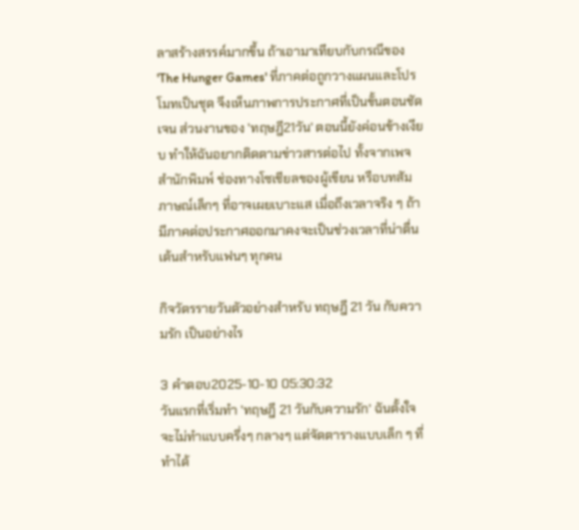ลาสร้างสรรค์มากขึ้น ถ้าเอามาเทียบกับกรณีของ 'The Hunger Games' ที่ภาคต่อถูกวางแผนและโปรโมทเป็นชุด จึงเห็นภาพการประกาศที่เป็นขั้นตอนชัดเจน ส่วนงานของ 'ทฤษฎี21วัน' ตอนนี้ยังค่อนข้างเงียบ ทำให้ฉันอยากติดตามข่าวสารต่อไป ทั้งจากเพจสำนักพิมพ์ ช่องทางโซเชียลของผู้เขียน หรือบทสัมภาษณ์เล็กๆ ที่อาจเผยเบาะแส เมื่อถึงเวลาจริง ๆ ถ้ามีภาคต่อประกาศออกมาคงจะเป็นช่วงเวลาที่น่าตื่นเต้นสำหรับแฟนๆ ทุกคน

กิจวัตรรายวันตัวอย่างสำหรับ ทฤษฎี 21 วัน กับความรัก เป็นอย่างไร

3 คำตอบ2025-10-10 05:30:32
วันแรกที่เริ่มทำ 'ทฤษฎี 21 วันกับความรัก' ฉันตั้งใจจะไม่ทำแบบครึ่งๆ กลางๆ แต่จัดตารางแบบเล็ก ๆ ที่ทำได้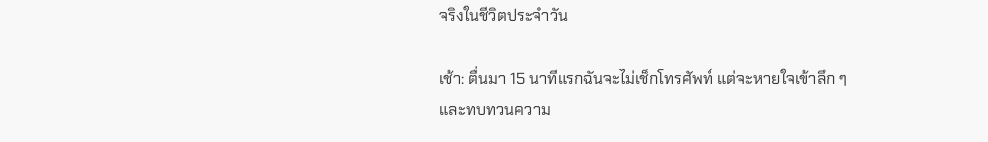จริงในชีวิตประจำวัน

เช้า: ตื่นมา 15 นาทีแรกฉันจะไม่เช็กโทรศัพท์ แต่จะหายใจเข้าลึก ๆ และทบทวนความ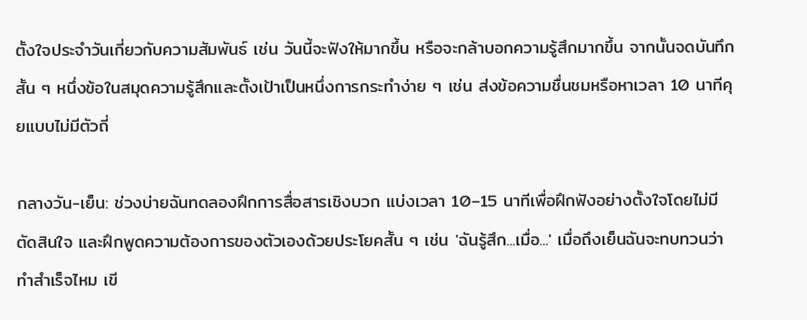ตั้งใจประจำวันเกี่ยวกับความสัมพันธ์ เช่น วันนี้จะฟังให้มากขึ้น หรือจะกล้าบอกความรู้สึกมากขึ้น จากนั้นจดบันทึกสั้น ๆ หนึ่งข้อในสมุดความรู้สึกและตั้งเป้าเป็นหนึ่งการกระทำง่าย ๆ เช่น ส่งข้อความชื่นชมหรือหาเวลา 10 นาทีคุยแบบไม่มีตัวถี่

กลางวัน-เย็น: ช่วงบ่ายฉันทดลองฝึกการสื่อสารเชิงบวก แบ่งเวลา 10–15 นาทีเพื่อฝึกฟังอย่างตั้งใจโดยไม่มีตัดสินใจ และฝึกพูดความต้องการของตัวเองด้วยประโยคสั้น ๆ เช่น 'ฉันรู้สึก...เมื่อ...' เมื่อถึงเย็นฉันจะทบทวนว่าทำสำเร็จไหม เขี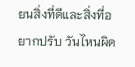ยนสิ่งที่ดีและสิ่งที่อยากปรับ วันไหนผิด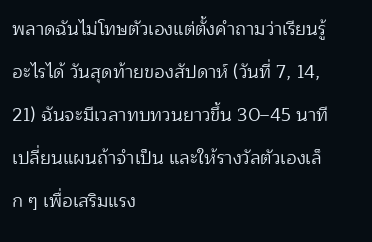พลาดฉันไม่โทษตัวเองแต่ตั้งคำถามว่าเรียนรู้อะไรได้ วันสุดท้ายของสัปดาห์ (วันที่ 7, 14, 21) ฉันจะมีเวลาทบทวนยาวขึ้น 30–45 นาที เปลี่ยนแผนถ้าจำเป็น และให้รางวัลตัวเองเล็ก ๆ เพื่อเสริมแรง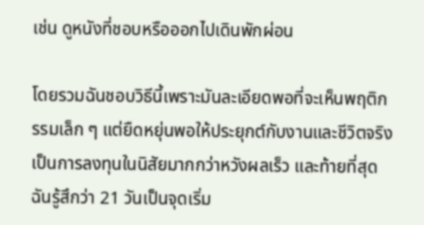เช่น ดูหนังที่ชอบหรือออกไปเดินพักผ่อน

โดยรวมฉันชอบวิธีนี้เพราะมันละเอียดพอที่จะเห็นพฤติกรรมเล็ก ๆ แต่ยืดหยุ่นพอให้ประยุกต์กับงานและชีวิตจริง เป็นการลงทุนในนิสัยมากกว่าหวังผลเร็ว และท้ายที่สุดฉันรู้สึกว่า 21 วันเป็นจุดเริ่ม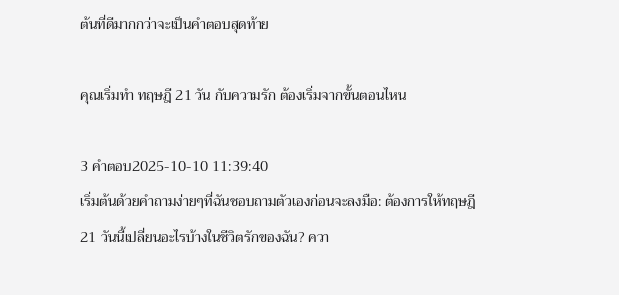ต้นที่ดีมากกว่าจะเป็นคำตอบสุดท้าย

คุณเริ่มทำ ทฤษฎี 21 วัน กับความรัก ต้องเริ่มจากขั้นตอนไหน

3 คำตอบ2025-10-10 11:39:40
เริ่มต้นด้วยคำถามง่ายๆที่ฉันชอบถามตัวเองก่อนจะลงมือ: ต้องการให้ทฤษฎี 21 วันนี้เปลี่ยนอะไรบ้างในชีวิตรักของฉัน? ควา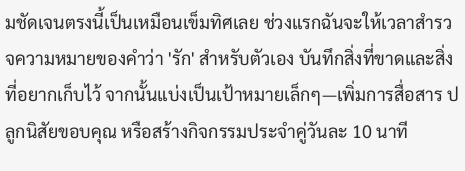มชัดเจนตรงนี้เป็นเหมือนเข็มทิศเลย ช่วงแรกฉันจะให้เวลาสำรวจความหมายของคำว่า 'รัก' สำหรับตัวเอง บันทึกสิ่งที่ขาดและสิ่งที่อยากเก็บไว้ จากนั้นแบ่งเป็นเป้าหมายเล็กๆ—เพิ่มการสื่อสาร ปลูกนิสัยขอบคุณ หรือสร้างกิจกรรมประจำคู่วันละ 10 นาที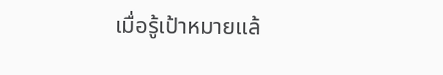เมื่อรู้เป้าหมายแล้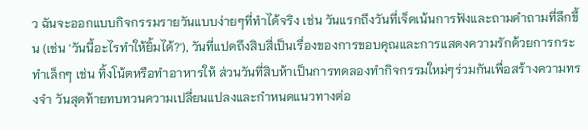ว ฉันจะออกแบบกิจกรรมรายวันแบบง่ายๆที่ทำได้จริง เช่น วันแรกถึงวันที่เจ็ดเน้นการฟังและถามคำถามที่ลึกขึ้น (เช่น 'วันนี้อะไรทำให้ยิ้มได้?'), วันที่แปดถึงสิบสี่เป็นเรื่องของการขอบคุณและการแสดงความรักด้วยการกระทำเล็กๆ เช่น ทิ้งโน้ตหรือทำอาหารให้ ส่วนวันที่สิบห้าเป็นการทดลองทำกิจกรรมใหม่ๆร่วมกันเพื่อสร้างความทรงจำ วันสุดท้ายทบทวนความเปลี่ยนแปลงและกำหนดแนวทางต่อ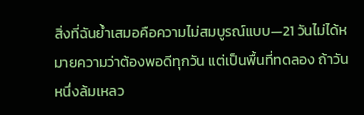สิ่งที่ฉันย้ำเสมอคือความไม่สมบูรณ์แบบ—21 วันไม่ได้หมายความว่าต้องพอดีทุกวัน แต่เป็นพื้นที่ทดลอง ถ้าวันหนึ่งล้มเหลว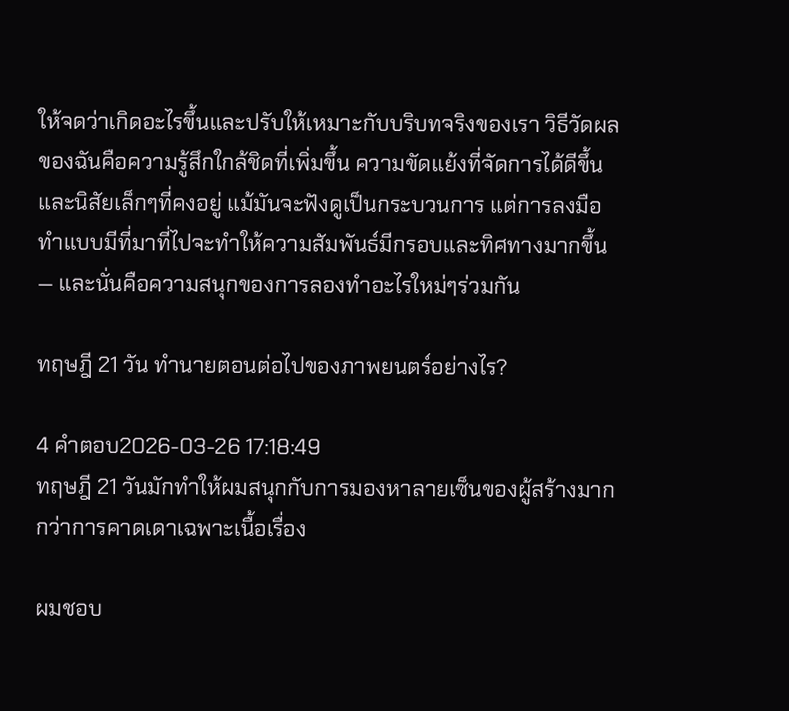ให้จดว่าเกิดอะไรขึ้นและปรับให้เหมาะกับบริบทจริงของเรา วิธีวัดผลของฉันคือความรู้สึกใกล้ชิดที่เพิ่มขึ้น ความขัดแย้งที่จัดการได้ดีขึ้น และนิสัยเล็กๆที่คงอยู่ แม้มันจะฟังดูเป็นกระบวนการ แต่การลงมือทำแบบมีที่มาที่ไปจะทำให้ความสัมพันธ์มีกรอบและทิศทางมากขึ้น — และนั่นคือความสนุกของการลองทำอะไรใหม่ๆร่วมกัน

ทฤษฎี 21 วัน ทำนายตอนต่อไปของภาพยนตร์อย่างไร?

4 คำตอบ2026-03-26 17:18:49
ทฤษฎี 21 วันมักทำให้ผมสนุกกับการมองหาลายเซ็นของผู้สร้างมากกว่าการคาดเดาเฉพาะเนื้อเรื่อง

ผมชอบ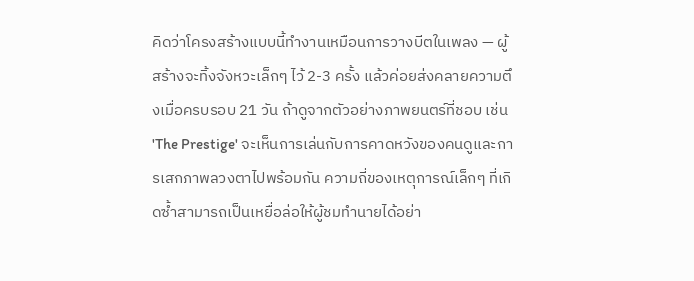คิดว่าโครงสร้างแบบนี้ทำงานเหมือนการวางบีตในเพลง — ผู้สร้างจะทิ้งจังหวะเล็กๆ ไว้ 2-3 ครั้ง แล้วค่อยส่งคลายความตึงเมื่อครบรอบ 21 วัน ถ้าดูจากตัวอย่างภาพยนตร์ที่ชอบ เช่น 'The Prestige' จะเห็นการเล่นกับการคาดหวังของคนดูและการเสกภาพลวงตาไปพร้อมกัน ความถี่ของเหตุการณ์เล็กๆ ที่เกิดซ้ำสามารถเป็นเหยื่อล่อให้ผู้ชมทำนายได้อย่า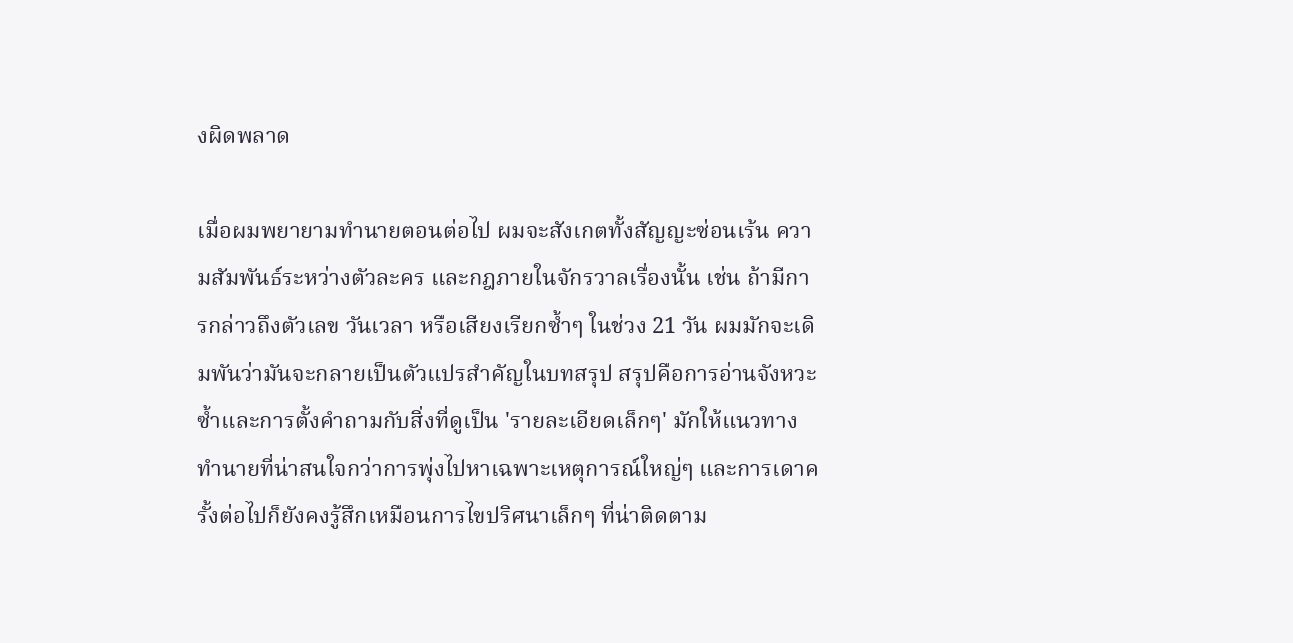งผิดพลาด

เมื่อผมพยายามทำนายตอนต่อไป ผมจะสังเกตทั้งสัญญะซ่อนเร้น ความสัมพันธ์ระหว่างตัวละคร และกฎภายในจักรวาลเรื่องนั้น เช่น ถ้ามีการกล่าวถึงตัวเลข วันเวลา หรือเสียงเรียกซ้ำๆ ในช่วง 21 วัน ผมมักจะเดิมพันว่ามันจะกลายเป็นตัวแปรสำคัญในบทสรุป สรุปคือการอ่านจังหวะซ้ำและการตั้งคำถามกับสิ่งที่ดูเป็น 'รายละเอียดเล็กๆ' มักให้แนวทางทำนายที่น่าสนใจกว่าการพุ่งไปหาเฉพาะเหตุการณ์ใหญ่ๆ และการเดาครั้งต่อไปก็ยังคงรู้สึกเหมือนการไขปริศนาเล็กๆ ที่น่าติดตาม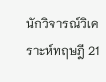นักวิจารณ์วิเคราะห์ทฤษฎี 21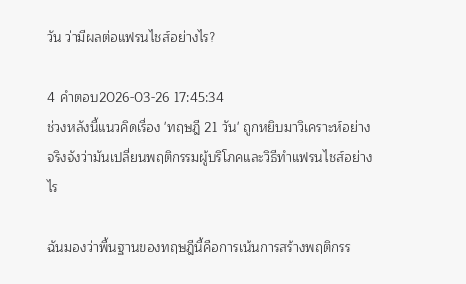วัน ว่ามีผลต่อแฟรนไชส์อย่างไร?

4 คำตอบ2026-03-26 17:45:34
ช่วงหลังนี้แนวคิดเรื่อง 'ทฤษฎี 21 วัน' ถูกหยิบมาวิเคราะห์อย่างจริงจังว่ามันเปลี่ยนพฤติกรรมผู้บริโภคและวิธีทำแฟรนไชส์อย่างไร

ฉันมองว่าพื้นฐานของทฤษฎีนี้คือการเน้นการสร้างพฤติกรร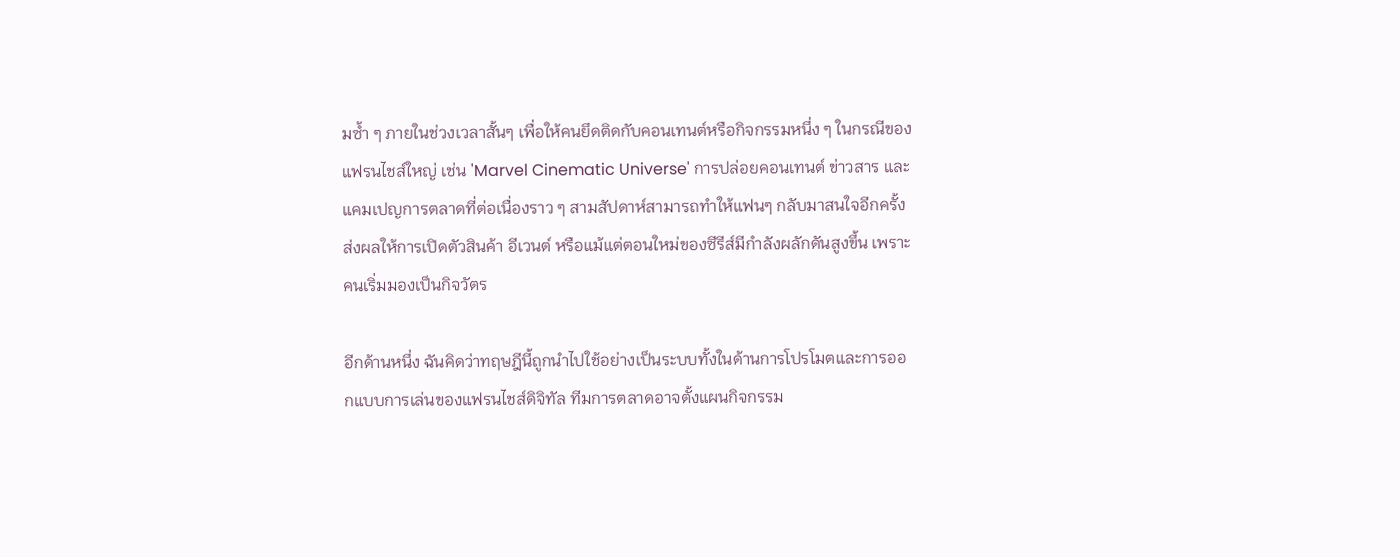มซ้ำ ๆ ภายในช่วงเวลาสั้นๆ เพื่อให้คนยึดติดกับคอนเทนต์หรือกิจกรรมหนึ่ง ๆ ในกรณีของแฟรนไชส์ใหญ่ เช่น 'Marvel Cinematic Universe' การปล่อยคอนเทนต์ ข่าวสาร และแคมเปญการตลาดที่ต่อเนื่องราว ๆ สามสัปดาห์สามารถทำให้แฟนๆ กลับมาสนใจอีกครั้ง ส่งผลให้การเปิดตัวสินค้า อีเวนต์ หรือแม้แต่ตอนใหม่ของซีรีส์มีกำลังผลักดันสูงขึ้น เพราะคนเริ่มมองเป็นกิจวัตร

อีกด้านหนึ่ง ฉันคิดว่าทฤษฎีนี้ถูกนำไปใช้อย่างเป็นระบบทั้งในด้านการโปรโมตและการออกแบบการเล่นของแฟรนไชส์ดิจิทัล ทีมการตลาดอาจตั้งแผนกิจกรรม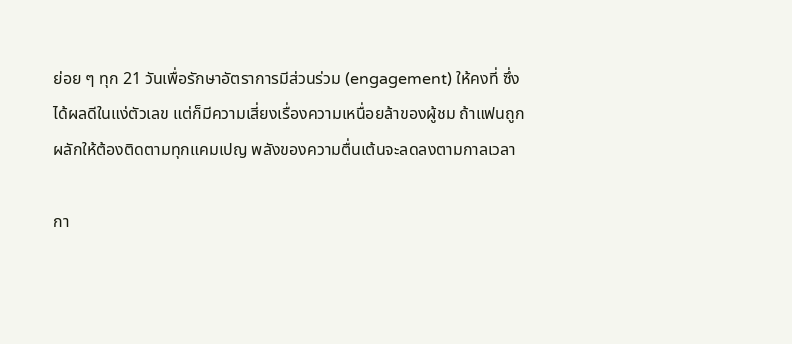ย่อย ๆ ทุก 21 วันเพื่อรักษาอัตราการมีส่วนร่วม (engagement) ให้คงที่ ซึ่งได้ผลดีในแง่ตัวเลข แต่ก็มีความเสี่ยงเรื่องความเหนื่อยล้าของผู้ชม ถ้าแฟนถูกผลักให้ต้องติดตามทุกแคมเปญ พลังของความตื่นเต้นจะลดลงตามกาลเวลา

กา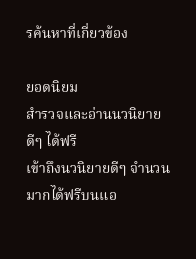รค้นหาที่เกี่ยวข้อง

ยอดนิยม
สำรวจและอ่านนวนิยายดีๆ ได้ฟรี
เข้าถึงนวนิยายดีๆ จำนวนมากได้ฟรีบนแอ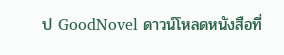ป GoodNovel ดาวน์โหลดหนังสือที่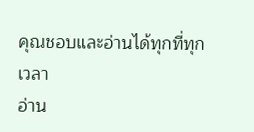คุณชอบและอ่านได้ทุกที่ทุกเวลา
อ่าน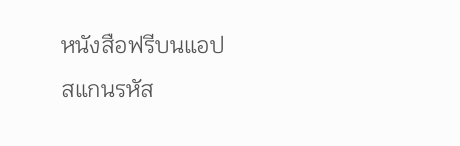หนังสือฟรีบนแอป
สแกนรหัส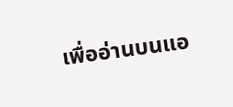เพื่ออ่านบนแอ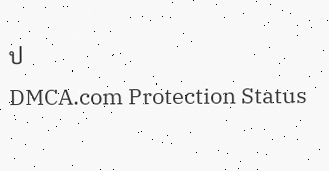ป
DMCA.com Protection Status